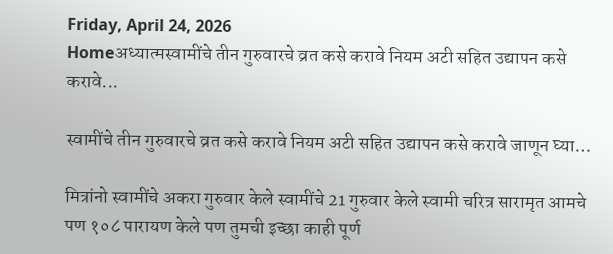Friday, April 24, 2026
Homeअध्यात्मस्वामींचे तीन गुरुवारचे व्रत कसे करावे नियम अटी सहित उद्यापन कसे करावे...

स्वामींचे तीन गुरुवारचे व्रत कसे करावे नियम अटी सहित उद्यापन कसे करावे जाणून घ्या…

मित्रांनो स्वामींचे अकरा गुरुवार केले स्वामींचे 21 गुरुवार केले स्वामी चरित्र सारामृत आमचे पण १०८ पारायण केले पण तुमची इच्छा काही पूर्ण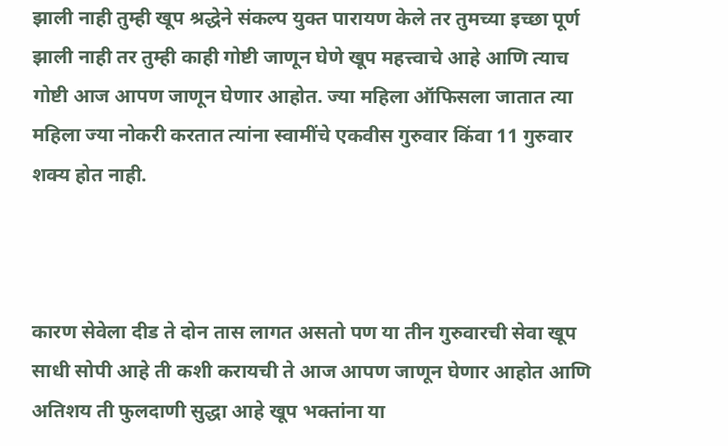झाली नाही तुम्ही खूप श्रद्धेने संकल्प युक्त पारायण केले तर तुमच्या इच्छा पूर्ण झाली नाही तर तुम्ही काही गोष्टी जाणून घेणे खूप महत्त्वाचे आहे आणि त्याच गोष्टी आज आपण जाणून घेणार आहोत. ज्या महिला ऑफिसला जातात त्या महिला ज्या नोकरी करतात त्यांना स्वामींचे एकवीस गुरुवार किंवा 11 गुरुवार शक्य होत नाही.



कारण सेवेला दीड ते दोन तास लागत असतो पण या तीन गुरुवारची सेवा खूप साधी सोपी आहे ती कशी करायची ते आज आपण जाणून घेणार आहोत आणि अतिशय ती फुलदाणी सुद्धा आहे खूप भक्तांना या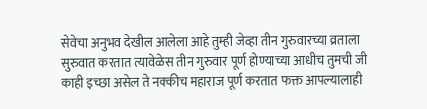सेवेचा अनुभव देखील आलेला आहे तुम्ही जेव्हा तीन गुरुवारच्या व्रताला सुरुवात करतात त्यावेळेस तीन गुरुवार पूर्ण होण्याच्या आधीच तुमची जी काही इच्छा असेल ते नक्कीच महाराज पूर्ण करतात फक्त आपल्यालाही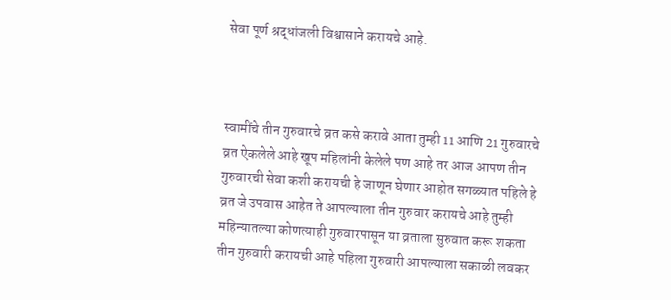सेवा पूर्ण श्रद्धांजली विश्वासाने करायचे आहे.



स्वामींचे तीन गुरुवारचे व्रत कसे करावे आता तुम्ही 11 आणि 21 गुरुवारचे व्रत ऐकलेले आहे खूप महिलांनी केलेले पण आहे तर आज आपण तीन गुरुवारची सेवा कशी करायची हे जाणून घेणार आहोत सगळ्यात पहिले हे व्रत जे उपवास आहेत ते आपल्याला तीन गुरुवार करायचे आहे तुम्ही महिन्यातल्या कोणत्याही गुरुवारपासून या व्रताला सुरुवात करू शकता तीन गुरुवारी करायची आहे पहिला गुरुवारी आपल्याला सकाळी लवकर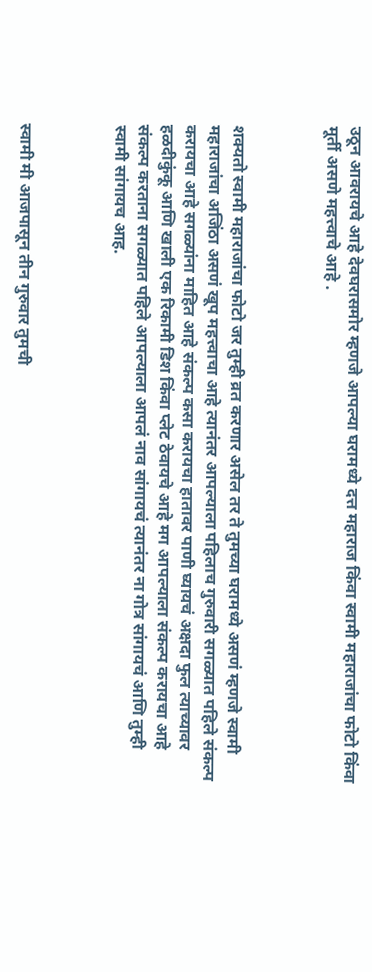उठून आवरायचे आहे देवघरासमोर म्हणजे आपल्या घरामध्ये दत्त महाराज किंवा स्वामी महाराजांचा फोटो किंवा मूर्ती असणे महत्त्वाचे आहे .



शक्यतो स्वामी महाराजांचा फोटो जर तुम्ही व्रत करणार असेल तर ते तुमच्या घरामध्ये असणं म्हणजे स्वामी महाराजांचा अजिंठा असणं खूप महत्त्वाचा आहे त्यानंतर आपल्याला पहिलाच गुरुवारी सगळ्यात पहिले संकल्प करायचा आहे सगळ्यांना माहित आहे संकल्प कसा करायचा हातावर पाणी घ्यायचं अक्षदा फुल त्याच्यावर हळदीकुंकू आणि खाली एक रिकामी डिश किंवा प्लेट ठेवायचे आहे मग आपल्याला संकल्प करायचा आहे संकल्प करताना सगळ्यात पहिले आपल्याला आपलं नाव सांगायचं त्यानंतर ना गोत्र सांगायचं आणि तुम्ही स्वामी सांगायच आह.



स्वामी मी आजपासून तीन गुरुवार तुमची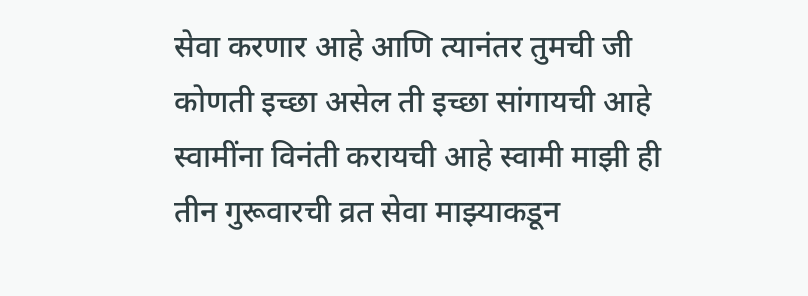सेवा करणार आहे आणि त्यानंतर तुमची जी कोणती इच्छा असेल ती इच्छा सांगायची आहे स्वामींना विनंती करायची आहे स्वामी माझी ही तीन गुरूवारची व्रत सेवा माझ्याकडून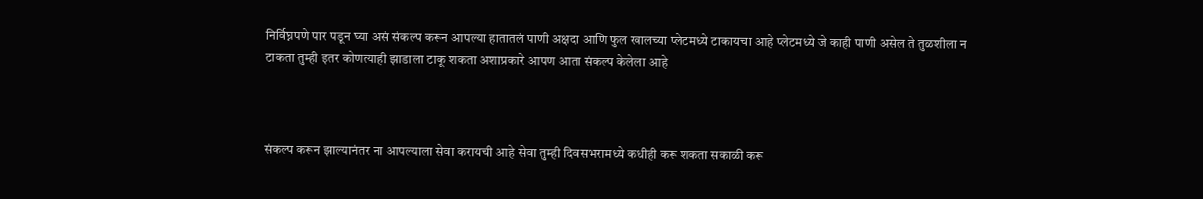निर्विघ्नपणे पार पडून घ्या असं संकल्प करून आपल्या हातातलं पाणी अक्षदा आणि फुल खालच्या प्लेटमध्ये टाकायचा आहे प्लेटमध्ये जे काही पाणी असेल ते तुळशीला न टाकता तुम्ही इतर कोणत्याही झाडाला टाकू शकता अशाप्रकारे आपण आता संकल्प केलेला आहे



संकल्प करून झाल्यानंतर ना आपल्याला सेवा करायची आहे सेवा तुम्ही दिवसभरामध्ये कधीही करू शकता सकाळी करू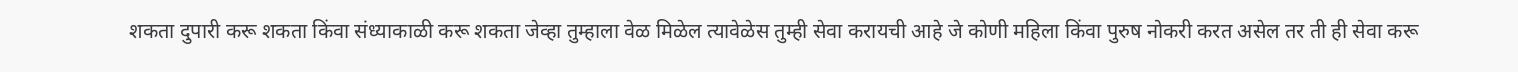शकता दुपारी करू शकता किंवा संध्याकाळी करू शकता जेव्हा तुम्हाला वेळ मिळेल त्यावेळेस तुम्ही सेवा करायची आहे जे कोणी महिला किंवा पुरुष नोकरी करत असेल तर ती ही सेवा करू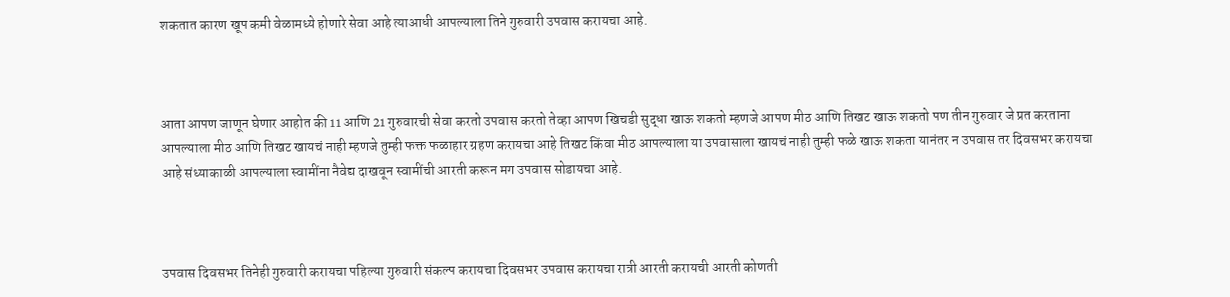शकतात कारण खूप कमी वेळामध्ये होणारे सेवा आहे त्याआधी आपल्याला तिने गुरुवारी उपवास करायचा आहे.



आता आपण जाणून घेणार आहोत की 11 आणि 21 गुरुवारची सेवा करतो उपवास करतो तेव्हा आपण खिचडी सुद्धा खाऊ शकतो म्हणजे आपण मीठ आणि तिखट खाऊ शकतो पण तीन गुरुवार जे प्रत करताना आपल्याला मीठ आणि तिखट खायचं नाही म्हणजे तुम्ही फक्त फळाहार ग्रहण करायचा आहे तिखट किंवा मीठ आपल्याला या उपवासाला खायचं नाही तुम्ही फळे खाऊ शकता यानंतर न उपवास तर दिवसभर करायचा आहे संध्याकाळी आपल्याला स्वामींना नैवेद्य दाखवून स्वामींची आरती करून मग उपवास सोडायचा आहे.



उपवास दिवसभर तिनेही गुरुवारी करायचा पहिल्या गुरुवारी संकल्प करायचा दिवसभर उपवास करायचा रात्री आरती करायची आरती कोणती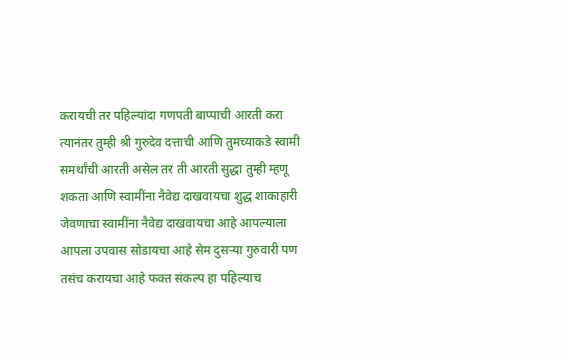करायची तर पहिल्यांदा गणपती बाप्पाची आरती करा त्यानंतर तुम्ही श्री गुरुदेव दत्ताची आणि तुमच्याकडे स्वामी समर्थांची आरती असेल तर ती आरती सुद्धा तुम्ही म्हणू शकता आणि स्वामींना नैवेद्य दाखवायचा शुद्ध शाकाहारी जेवणाचा स्वामींना नैवेद्य दाखवायचा आहे आपल्याला आपला उपवास सोडायचा आहे सेम दुसऱ्या गुरुवारी पण तसंच करायचा आहे फक्त संकल्प हा पहिल्याच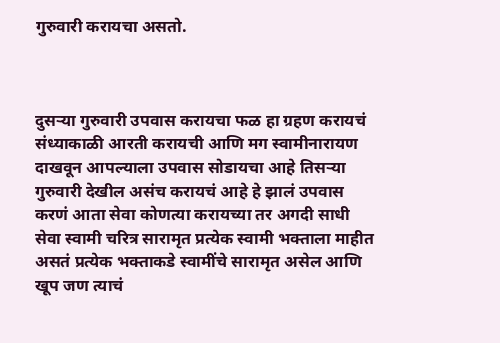गुरुवारी करायचा असतो.



दुसऱ्या गुरुवारी उपवास करायचा फळ हा ग्रहण करायचं संध्याकाळी आरती करायची आणि मग स्वामीनारायण दाखवून आपल्याला उपवास सोडायचा आहे तिसऱ्या गुरुवारी देखील असंच करायचं आहे हे झालं उपवास करणं आता सेवा कोणत्या करायच्या तर अगदी साधी सेवा स्वामी चरित्र सारामृत प्रत्येक स्वामी भक्ताला माहीत असतं प्रत्येक भक्ताकडे स्वामींचे सारामृत असेल आणि खूप जण त्याचं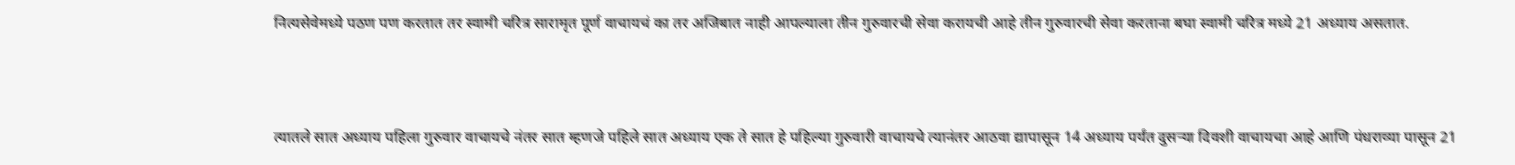नित्यसेवेमध्ये पठण पण करतात तर स्वामी चरित्र सारामृत पूर्ण वाचायचं का तर अजिबात नाही आपल्याला तीन गुरुवारची सेवा करायची आहे तीन गुरुवारची सेवा करताना बघा स्वामी चरित्र मध्ये 21 अध्याय असतात.



त्यातले सात अध्याय पहिला गुरुवार वाचायचे नंतर सात म्हणजे पहिले सात अध्याय एक ते सात हे पहिल्या गुरुवारी वाचायचे त्यानंतर आठवा द्यापासून 14 अध्याय पर्यंत दुसऱ्या दिवशी वाचायचा आहे आणि पंधराव्या पासून 21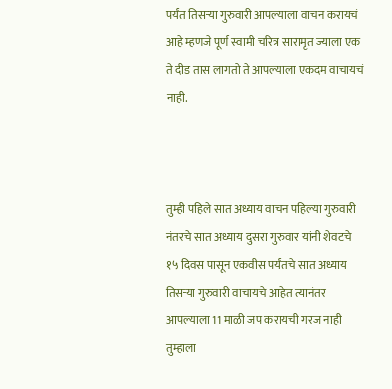पर्यंत तिसऱ्या गुरुवारी आपल्याला वाचन करायचं आहे म्हणजे पूर्ण स्वामी चरित्र सारामृत ज्याला एक ते दीड तास लागतो ते आपल्याला एकदम वाचायचं नाही.



तुम्ही पहिले सात अध्याय वाचन पहिल्या गुरुवारी नंतरचे सात अध्याय दुसरा गुरुवार यांनी शेवटचे १५ दिवस पासून एकवीस पर्यंतचे सात अध्याय तिसऱ्या गुरुवारी वाचायचे आहेत त्यानंतर आपल्याला 11 माळी जप करायची गरज नाही तुम्हाला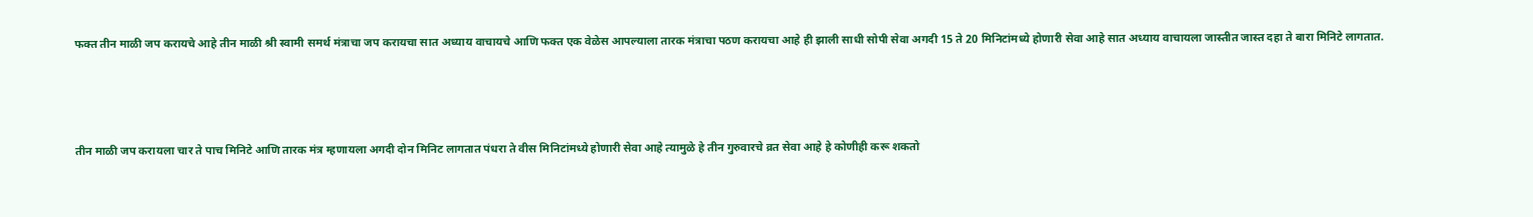फक्त तीन माळी जप करायचे आहे तीन माळी श्री स्वामी समर्थ मंत्राचा जप करायचा सात अध्याय वाचायचे आणि फक्त एक वेळेस आपल्याला तारक मंत्राचा पठण करायचा आहे ही झाली साधी सोपी सेवा अगदी 15 ते 20 मिनिटांमध्ये होणारी सेवा आहे सात अध्याय वाचायला जास्तीत जास्त दहा ते बारा मिनिटे लागतात.



तीन माळी जप करायला चार ते पाच मिनिटे आणि तारक मंत्र म्हणायला अगदी दोन मिनिट लागतात पंधरा ते वीस मिनिटांमध्ये होणारी सेवा आहे त्यामुळे हे तीन गुरुवारचे व्रत सेवा आहे हे कोणीही करू शकतो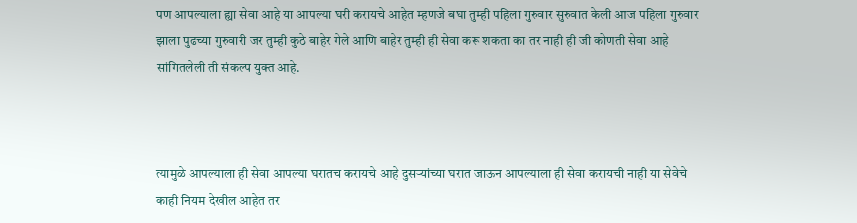पण आपल्याला ह्या सेवा आहे या आपल्या घरी करायचे आहेत म्हणजे बघा तुम्ही पहिला गुरुवार सुरुवात केली आज पहिला गुरुवार झाला पुढच्या गुरुवारी जर तुम्ही कुठे बाहेर गेले आणि बाहेर तुम्ही ही सेवा करू शकता का तर नाही ही जी कोणती सेवा आहे सांगितलेली ती संकल्प युक्त आहे.



त्यामुळे आपल्याला ही सेवा आपल्या घरातच करायचे आहे दुसऱ्यांच्या घरात जाऊन आपल्याला ही सेवा करायची नाही या सेवेचे काही नियम देखील आहेत तर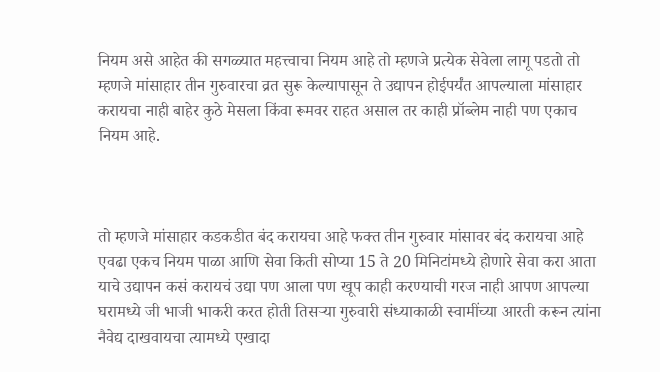नियम असे आहेत की सगळ्यात महत्त्वाचा नियम आहे तो म्हणजे प्रत्येक सेवेला लागू पडतो तो म्हणजे मांसाहार तीन गुरुवारचा व्रत सुरू केल्यापासून ते उद्यापन होईपर्यंत आपल्याला मांसाहार करायचा नाही बाहेर कुठे मेसला किंवा रूमवर राहत असाल तर काही प्रॉब्लेम नाही पण एकाच नियम आहे.



तो म्हणजे मांसाहार कडकडीत बंद करायचा आहे फक्त तीन गुरुवार मांसावर बंद करायचा आहे एवढा एकच नियम पाळा आणि सेवा किती सोप्या 15 ते 20 मिनिटांमध्ये होणारे सेवा करा आता याचे उद्यापन कसं करायचं उद्या पण आला पण खूप काही करण्याची गरज नाही आपण आपल्या घरामध्ये जी भाजी भाकरी करत होती तिसऱ्या गुरुवारी संध्याकाळी स्वामींच्या आरती करून त्यांना नैवेद्य दाखवायचा त्यामध्ये एखादा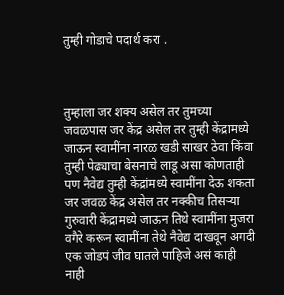तुम्ही गोडाचे पदार्थ करा .



तुम्हाला जर शक्य असेल तर तुमच्या जवळपास जर केंद्र असेल तर तुम्ही केंद्रामध्ये जाऊन स्वामींना नारळ खडी साखर ठेवा किंवा तुम्ही पेढ्याचा बेसनाचे लाडू असा कोणताही पण नैवेद्य तुम्ही केंद्रांमध्ये स्वामींना देऊ शकता जर जवळ केंद्र असेल तर नक्कीच तिसऱ्या गुरुवारी केंद्रामध्ये जाऊन तिथे स्वामींना मुजरा वगैरे करून स्वामींना तेथे नैवेद्य दाखवून अगदी एक जोडपं जीव घातले पाहिजे असं काही नाही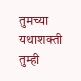तुमच्या यथाशक्ती तुम्ही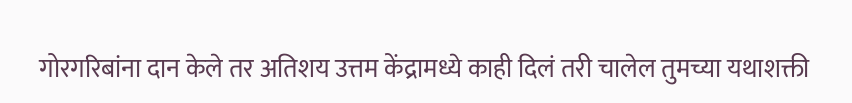गोरगरिबांना दान केले तर अतिशय उत्तम केंद्रामध्ये काही दिलं तरी चालेल तुमच्या यथाशक्ती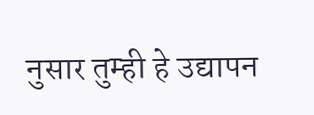नुसार तुम्ही हे उद्यापन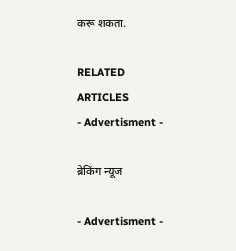करू शकता.

RELATED ARTICLES
- Advertisment -

ब्रेकिंग न्यूज

- Advertisment -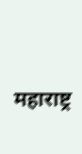महाराष्ट्र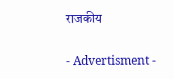राजकीय

- Advertisment -